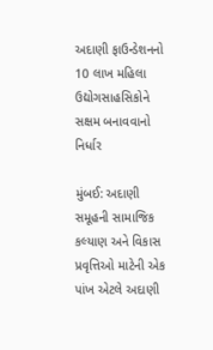અદાણી ફાઉન્ડેશનનો 10 લાખ મહિલા ઉદ્યોગસાહસિકોને સક્ષમ બનાવવાનો નિર્ધાર

મુંબઈ: અદાણી સમૂહની સામાજિક કલ્યાણ અને વિકાસ પ્રવૃત્તિઓ માટેની એક પાંખ એટલે અદાણી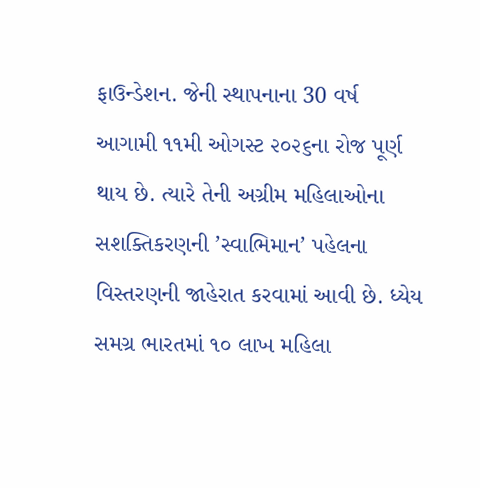ફાઉન્ડેશન. જેની સ્થાપનાના 30 વર્ષ આગામી ૧૧મી ઓગસ્ટ ૨૦૨૬ના રોજ પૂર્ણ થાય છે. ત્યારે તેની અગ્રીમ મહિલાઓના સશક્તિકરણની ’સ્વાભિમાન’ પહેલના વિસ્તરણની જાહેરાત કરવામાં આવી છે. ધ્યેય સમગ્ર ભારતમાં ૧૦ લાખ મહિલા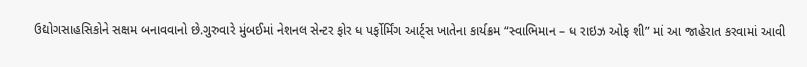ઉદ્યોગસાહસિકોને સક્ષમ બનાવવાનો છે.ગુરુવારે મુંબઈમાં નેશનલ સેન્ટર ફોર ધ પર્ફોર્મિંગ આર્ટ્સ ખાતેના કાર્યક્રમ “સ્વાભિમાન – ધ રાઇઝ ઓફ શી” માં આ જાહેરાત કરવામાં આવી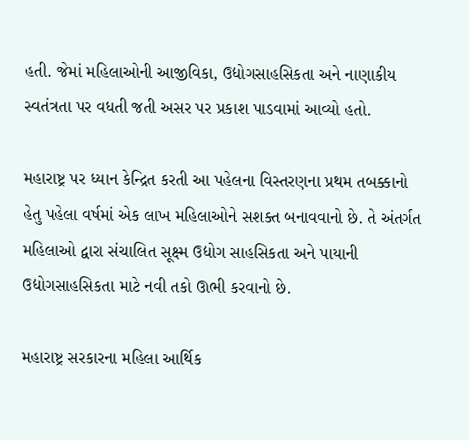હતી. જેમાં મહિલાઓની આજીવિકા, ઉદ્યોગસાહસિકતા અને નાણાકીય સ્વતંત્રતા પર વધતી જતી અસર પર પ્રકાશ પાડવામાં આવ્યો હતો.

મહારાષ્ટ્ર પર ધ્યાન કેન્દ્રિત કરતી આ પહેલના વિસ્તરણના પ્રથમ તબક્કાનો હેતુ પહેલા વર્ષમાં એક લાખ મહિલાઓને સશક્ત બનાવવાનો છે. તે અંતર્ગત મહિલાઓ દ્વારા સંચાલિત સૂક્ષ્મ ઉદ્યોગ સાહસિકતા અને પાયાની ઉદ્યોગસાહસિકતા માટે નવી તકો ઊભી કરવાનો છે.

મહારાષ્ટ્ર સરકારના મહિલા આર્થિક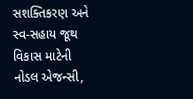સશક્તિકરણ અને સ્વ-સહાય જૂથ વિકાસ માટેની નોડલ એજન્સી,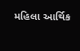મહિલા આર્થિક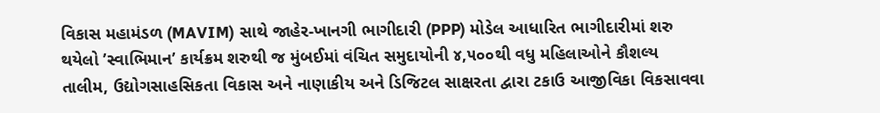વિકાસ મહામંડળ (MAVIM) સાથે જાહેર-ખાનગી ભાગીદારી (PPP) મોડેલ આધારિત ભાગીદારીમાં શરુ થયેલો ’સ્વાભિમાન’ કાર્યક્રમ શરુથી જ મુંબઈમાં વંચિત સમુદાયોની ૪,૫૦૦થી વધુ મહિલાઓને કૌશલ્ય તાલીમ, ઉદ્યોગસાહસિકતા વિકાસ અને નાણાકીય અને ડિજિટલ સાક્ષરતા દ્વારા ટકાઉ આજીવિકા વિકસાવવા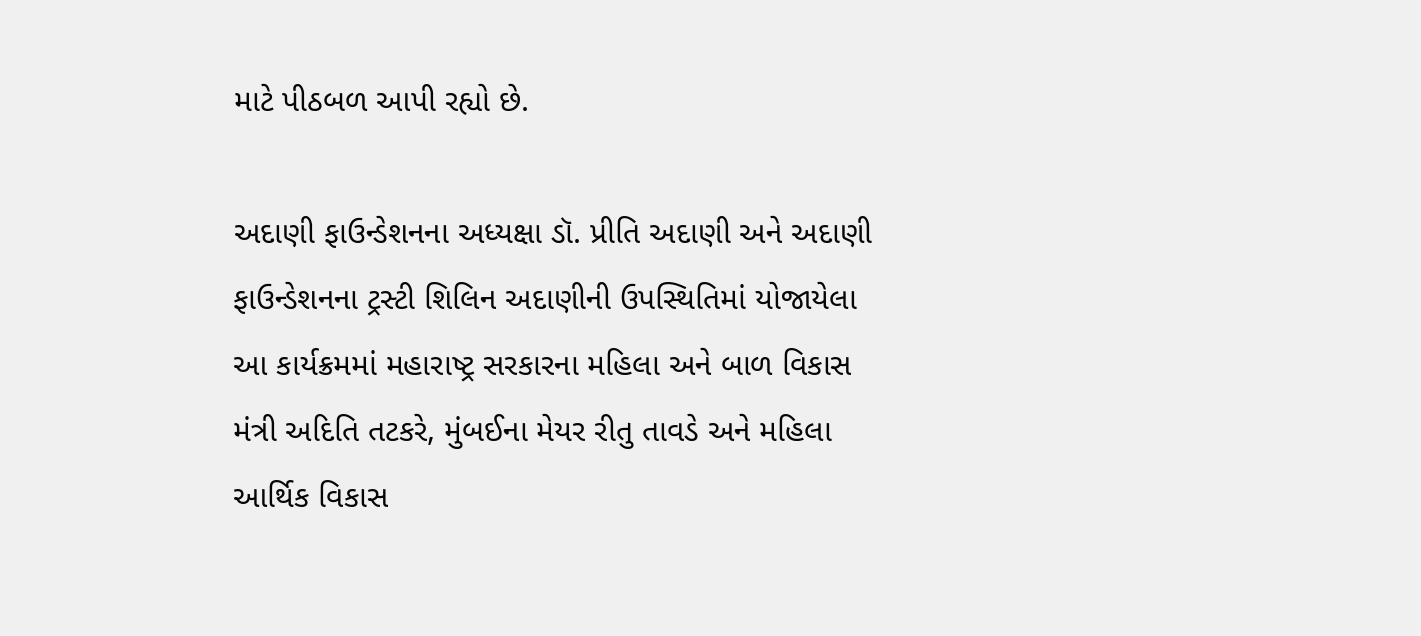માટે પીઠબળ આપી રહ્યો છે.

અદાણી ફાઉન્ડેશનના અધ્યક્ષા ડૉ. પ્રીતિ અદાણી અને અદાણી ફાઉન્ડેશનના ટ્રસ્ટી શિલિન અદાણીની ઉપસ્થિતિમાં યોજાયેલા આ કાર્યક્રમમાં મહારાષ્ટ્ર સરકારના મહિલા અને બાળ વિકાસ મંત્રી અદિતિ તટકરે, મુંબઈના મેયર રીતુ તાવડે અને મહિલા આર્થિક વિકાસ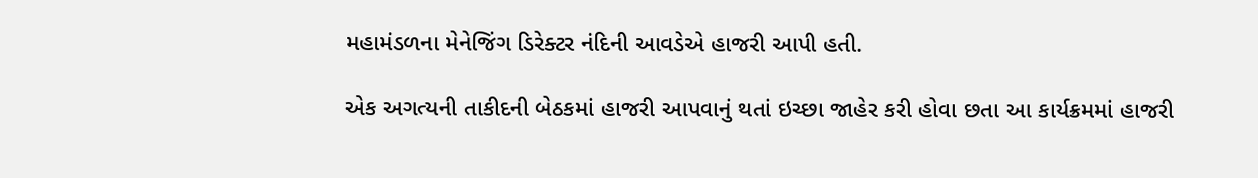મહામંડળના મેનેજિંગ ડિરેક્ટર નંદિની આવડેએ હાજરી આપી હતી.

એક અગત્યની તાકીદની બેઠકમાં હાજરી આપવાનું થતાં ઇચ્છા જાહેર કરી હોવા છતા આ કાર્યક્રમમાં હાજરી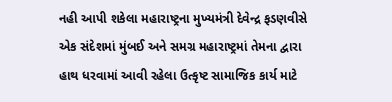નહી આપી શકેલા મહારાષ્ટ્રના મુખ્યમંત્રી દેવેન્દ્ર ફડણવીસે એક સંદેશમાં મુંબઈ અને સમગ્ર મહારાષ્ટ્રમાં તેમના દ્વારા હાથ ધરવામાં આવી રહેલા ઉત્કૃષ્ટ સામાજિક કાર્ય માટે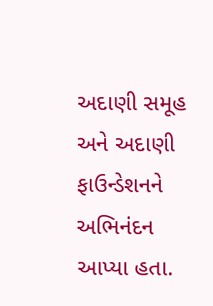અદાણી સમૂહ અને અદાણી ફાઉન્ડેશનને અભિનંદન આપ્યા હતા.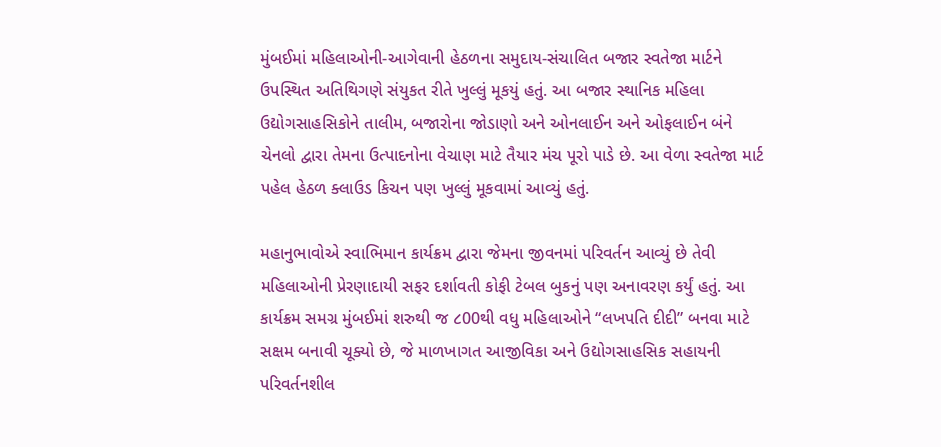મુંબઈમાં મહિલાઓની-આગેવાની હેઠળના સમુદાય-સંચાલિત બજાર સ્વતેજા માર્ટને ઉપસ્થિત અતિથિગણે સંયુકત રીતે ખુલ્લું મૂકયું હતું. આ બજાર સ્થાનિક મહિલા ઉદ્યોગસાહસિકોને તાલીમ, બજારોના જોડાણો અને ઓનલાઈન અને ઓફલાઈન બંને ચેનલો દ્વારા તેમના ઉત્પાદનોના વેચાણ માટે તૈયાર મંચ પૂરો પાડે છે. આ વેળા સ્વતેજા માર્ટ પહેલ હેઠળ ક્લાઉડ કિચન પણ ખુલ્લું મૂકવામાં આવ્યું હતું.

મહાનુભાવોએ સ્વાભિમાન કાર્યક્રમ દ્વારા જેમના જીવનમાં પરિવર્તન આવ્યું છે તેવી મહિલાઓની પ્રેરણાદાયી સફર દર્શાવતી કોફી ટેબલ બુકનું પણ અનાવરણ કર્યું હતું. આ કાર્યક્રમ સમગ્ર મુંબઈમાં શરુથી જ ૮00થી વધુ મહિલાઓને “લખપતિ દીદી” બનવા માટે સક્ષમ બનાવી ચૂક્યો છે, જે માળખાગત આજીવિકા અને ઉદ્યોગસાહસિક સહાયની પરિવર્તનશીલ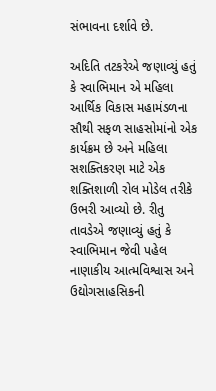સંભાવના દર્શાવે છે.

અદિતિ તટકરેએ જણાવ્યું હતું કે સ્વાભિમાન એ મહિલા આર્થિક વિકાસ મહામંડળના સૌથી સફળ સાહસોમાંનો એક કાર્યક્રમ છે અને મહિલા સશક્તિકરણ માટે એક શક્તિશાળી રોલ મોડેલ તરીકે ઉભરી આવ્યો છે. રીતુ તાવડેએ જણાવ્યું હતું કે સ્વાભિમાન જેવી પહેલ નાણાકીય આત્મવિશ્વાસ અને ઉદ્યોગસાહસિકની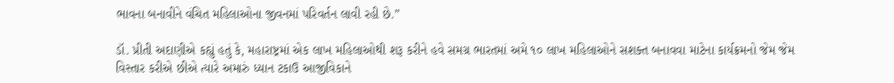ભાવના બનાવીને વંચિત મહિલાઓના જીવનમાં પરિવર્તન લાવી રહી છે.”

ડૉ. પ્રીતી અદાણીએ કહ્યું હતું કે, મહારાષ્ટ્રમાં એક લાખ મહિલાઓથી શરૂ કરીને હવે સમગ્ર ભારતમાં અમે ૧૦ લાખ મહિલાઓને સશક્ત બનાવવા માટેના કાર્યક્રમનો જેમ જેમ વિસ્તાર કરીએ છીએ ત્યારે અમારું ધ્યાન ટકાઉ આજીવિકાને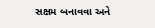સક્ષમ બનાવવા અને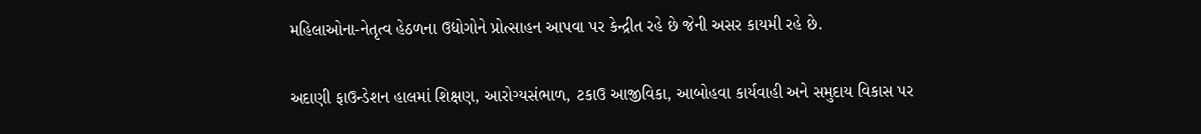મહિલાઓના-નેતૃત્વ હેઠળના ઉદ્યોગોને પ્રોત્સાહન આપવા પર કેન્દ્રીત રહે છે જેની અસર કાયમી રહે છે.

અદાણી ફાઉન્ડેશન હાલમાં શિક્ષણ, આરોગ્યસંભાળ, ટકાઉ આજીવિકા, આબોહવા કાર્યવાહી અને સમુદાય વિકાસ પર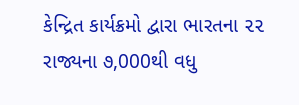કેન્દ્રિત કાર્યક્રમો દ્વારા ભારતના ૨૨ રાજ્યના ૭,000થી વધુ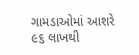ગામડાઓમાં આશરે ૯૬ લાખથી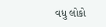વધુ લોકો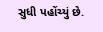સુધી પહોંચ્યું છે.